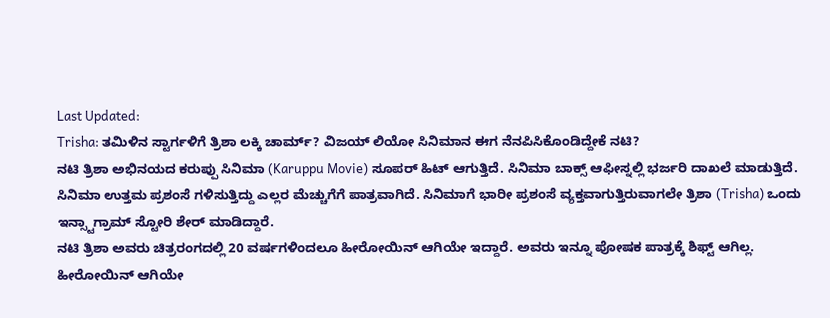Last Updated:
Trisha: ತಮಿಳಿನ ಸ್ಟಾರ್ಗಳಿಗೆ ತ್ರಿಶಾ ಲಕ್ಕಿ ಚಾರ್ಮ್? ವಿಜಯ್ ಲಿಯೋ ಸಿನಿಮಾನ ಈಗ ನೆನಪಿಸಿಕೊಂಡಿದ್ದೇಕೆ ನಟಿ?
ನಟಿ ತ್ರಿಶಾ ಅಭಿನಯದ ಕರುಪ್ಪು ಸಿನಿಮಾ (Karuppu Movie) ಸೂಪರ್ ಹಿಟ್ ಆಗುತ್ತಿದೆ. ಸಿನಿಮಾ ಬಾಕ್ಸ್ ಆಫೀಸ್ನಲ್ಲಿ ಭರ್ಜರಿ ದಾಖಲೆ ಮಾಡುತ್ತಿದೆ. ಸಿನಿಮಾ ಉತ್ತಮ ಪ್ರಶಂಸೆ ಗಳಿಸುತ್ತಿದ್ದು ಎಲ್ಲರ ಮೆಚ್ಚುಗೆಗೆ ಪಾತ್ರವಾಗಿದೆ. ಸಿನಿಮಾಗೆ ಭಾರೀ ಪ್ರಶಂಸೆ ವ್ಯಕ್ತವಾಗುತ್ತಿರುವಾಗಲೇ ತ್ರಿಶಾ (Trisha) ಒಂದು ಇನ್ಸ್ಟಾಗ್ರಾಮ್ ಸ್ಟೋರಿ ಶೇರ್ ಮಾಡಿದ್ದಾರೆ.
ನಟಿ ತ್ರಿಶಾ ಅವರು ಚಿತ್ರರಂಗದಲ್ಲಿ 20 ವರ್ಷಗಳಿಂದಲೂ ಹೀರೋಯಿನ್ ಆಗಿಯೇ ಇದ್ದಾರೆ. ಅವರು ಇನ್ನೂ ಪೋಷಕ ಪಾತ್ರಕ್ಕೆ ಶಿಫ್ಟ್ ಆಗಿಲ್ಲ. ಹೀರೋಯಿನ್ ಆಗಿಯೇ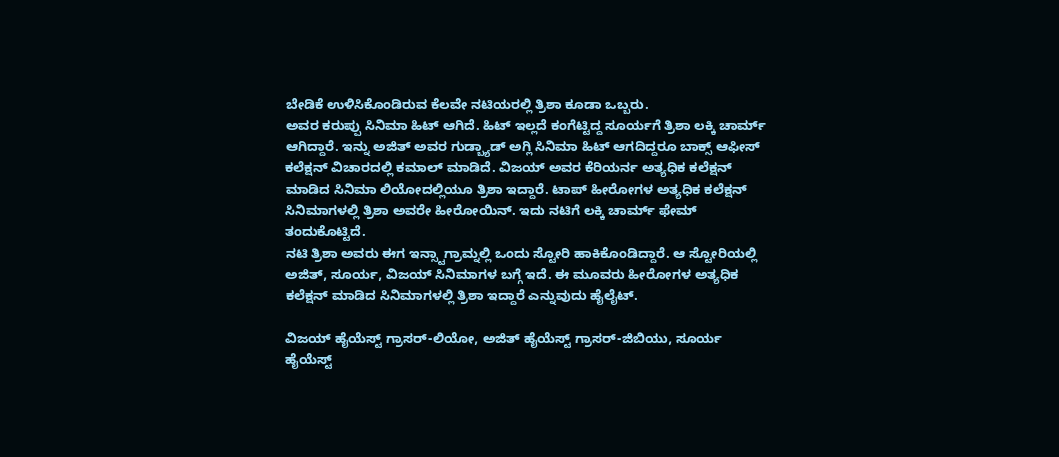ಬೇಡಿಕೆ ಉಳಿಸಿಕೊಂಡಿರುವ ಕೆಲವೇ ನಟಿಯರಲ್ಲಿ ತ್ರಿಶಾ ಕೂಡಾ ಒಬ್ಬರು.
ಅವರ ಕರುಪ್ಪು ಸಿನಿಮಾ ಹಿಟ್ ಆಗಿದೆ. ಹಿಟ್ ಇಲ್ಲದೆ ಕಂಗೆಟ್ಟಿದ್ದ ಸೂರ್ಯಗೆ ತ್ರಿಶಾ ಲಕ್ಕಿ ಚಾರ್ಮ್ ಆಗಿದ್ದಾರೆ. ಇನ್ನು ಅಜಿತ್ ಅವರ ಗುಡ್ಬ್ಯಾಡ್ ಅಗ್ಲಿ ಸಿನಿಮಾ ಹಿಟ್ ಆಗದಿದ್ದರೂ ಬಾಕ್ಸ್ ಆಫೀಸ್ ಕಲೆಕ್ಷನ್ ವಿಚಾರದಲ್ಲಿ ಕಮಾಲ್ ಮಾಡಿದೆ. ವಿಜಯ್ ಅವರ ಕೆರಿಯರ್ನ ಅತ್ಯಧಿಕ ಕಲೆಕ್ಷನ್ ಮಾಡಿದ ಸಿನಿಮಾ ಲಿಯೋದಲ್ಲಿಯೂ ತ್ರಿಶಾ ಇದ್ದಾರೆ. ಟಾಪ್ ಹೀರೋಗಳ ಅತ್ಯಧಿಕ ಕಲೆಕ್ಷನ್ ಸಿನಿಮಾಗಳಲ್ಲಿ ತ್ರಿಶಾ ಅವರೇ ಹೀರೋಯಿನ್. ಇದು ನಟಿಗೆ ಲಕ್ಕಿ ಚಾರ್ಮ್ ಫೇಮ್ ತಂದುಕೊಟ್ಟಿದೆ.
ನಟಿ ತ್ರಿಶಾ ಅವರು ಈಗ ಇನ್ಸ್ಟಾಗ್ರಾಮ್ನಲ್ಲಿ ಒಂದು ಸ್ಟೋರಿ ಹಾಕಿಕೊಂಡಿದ್ದಾರೆ. ಆ ಸ್ಟೋರಿಯಲ್ಲಿ ಅಜಿತ್, ಸೂರ್ಯ, ವಿಜಯ್ ಸಿನಿಮಾಗಳ ಬಗ್ಗೆ ಇದೆ. ಈ ಮೂವರು ಹೀರೋಗಳ ಅತ್ಯಧಿಕ ಕಲೆಕ್ಷನ್ ಮಾಡಿದ ಸಿನಿಮಾಗಳಲ್ಲಿ ತ್ರಿಶಾ ಇದ್ದಾರೆ ಎನ್ನುವುದು ಹೈಲೈಟ್.

ವಿಜಯ್ ಹೈಯೆಸ್ಟ್ ಗ್ರಾಸರ್-ಲಿಯೋ, ಅಜಿತ್ ಹೈಯೆಸ್ಟ್ ಗ್ರಾಸರ್-ಜಿಬಿಯು, ಸೂರ್ಯ ಹೈಯೆಸ್ಟ್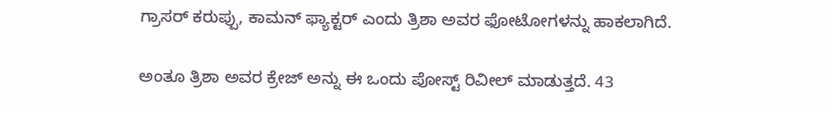ಗ್ರಾಸರ್ ಕರುಪ್ಪು, ಕಾಮನ್ ಫ್ಯಾಕ್ಟರ್ ಎಂದು ತ್ರಿಶಾ ಅವರ ಫೋಟೋಗಳನ್ನು ಹಾಕಲಾಗಿದೆ.

ಅಂತೂ ತ್ರಿಶಾ ಅವರ ಕ್ರೇಜ್ ಅನ್ನು ಈ ಒಂದು ಪೋಸ್ಟ್ ರಿವೀಲ್ ಮಾಡುತ್ತದೆ. 43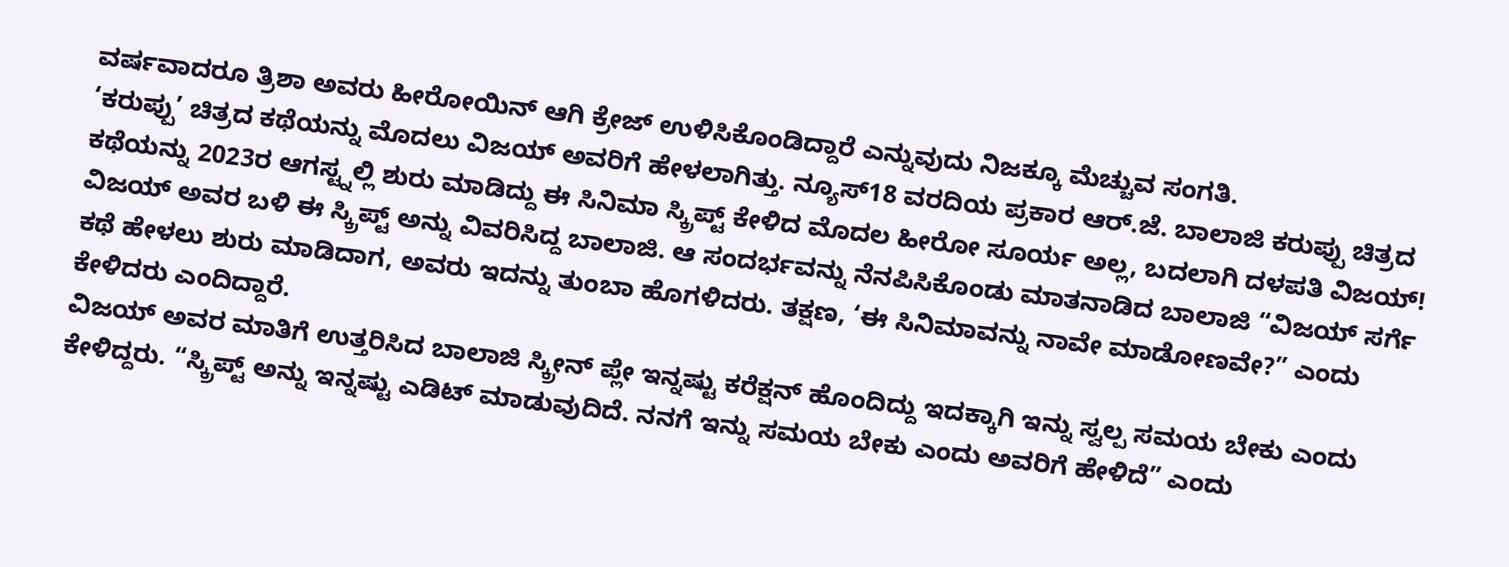ವರ್ಷವಾದರೂ ತ್ರಿಶಾ ಅವರು ಹೀರೋಯಿನ್ ಆಗಿ ಕ್ರೇಜ್ ಉಳಿಸಿಕೊಂಡಿದ್ದಾರೆ ಎನ್ನುವುದು ನಿಜಕ್ಕೂ ಮೆಚ್ಚುವ ಸಂಗತಿ.
‘ಕರುಪ್ಪು’ ಚಿತ್ರದ ಕಥೆಯನ್ನು ಮೊದಲು ವಿಜಯ್ ಅವರಿಗೆ ಹೇಳಲಾಗಿತ್ತು. ನ್ಯೂಸ್18 ವರದಿಯ ಪ್ರಕಾರ ಆರ್.ಜೆ. ಬಾಲಾಜಿ ಕರುಪ್ಪು ಚಿತ್ರದ ಕಥೆಯನ್ನು 2023ರ ಆಗಸ್ಟ್ನಲ್ಲಿ ಶುರು ಮಾಡಿದ್ದು ಈ ಸಿನಿಮಾ ಸ್ಕ್ರಿಪ್ಟ್ ಕೇಳಿದ ಮೊದಲ ಹೀರೋ ಸೂರ್ಯ ಅಲ್ಲ, ಬದಲಾಗಿ ದಳಪತಿ ವಿಜಯ್!
ವಿಜಯ್ ಅವರ ಬಳಿ ಈ ಸ್ಕ್ರಿಪ್ಟ್ ಅನ್ನು ವಿವರಿಸಿದ್ದ ಬಾಲಾಜಿ. ಆ ಸಂದರ್ಭವನ್ನು ನೆನಪಿಸಿಕೊಂಡು ಮಾತನಾಡಿದ ಬಾಲಾಜಿ “ವಿಜಯ್ ಸರ್ಗೆ ಕಥೆ ಹೇಳಲು ಶುರು ಮಾಡಿದಾಗ, ಅವರು ಇದನ್ನು ತುಂಬಾ ಹೊಗಳಿದರು. ತಕ್ಷಣ, ‘ಈ ಸಿನಿಮಾವನ್ನು ನಾವೇ ಮಾಡೋಣವೇ?” ಎಂದು ಕೇಳಿದರು ಎಂದಿದ್ದಾರೆ.
ವಿಜಯ್ ಅವರ ಮಾತಿಗೆ ಉತ್ತರಿಸಿದ ಬಾಲಾಜಿ ಸ್ಕ್ರೀನ್ ಪ್ಲೇ ಇನ್ನಷ್ಟು ಕರೆಕ್ಷನ್ ಹೊಂದಿದ್ದು ಇದಕ್ಕಾಗಿ ಇನ್ನು ಸ್ವಲ್ಪ ಸಮಯ ಬೇಕು ಎಂದು ಕೇಳಿದ್ದರು. “ಸ್ಕ್ರಿಪ್ಟ್ ಅನ್ನು ಇನ್ನಷ್ಟು ಎಡಿಟ್ ಮಾಡುವುದಿದೆ. ನನಗೆ ಇನ್ನು ಸಮಯ ಬೇಕು ಎಂದು ಅವರಿಗೆ ಹೇಳಿದೆ” ಎಂದು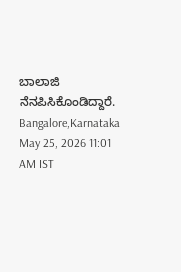ಬಾಲಾಜಿ ನೆನಪಿಸಿಕೊಂಡಿದ್ದಾರೆ.
Bangalore,Karnataka
May 25, 2026 11:01 AM IST